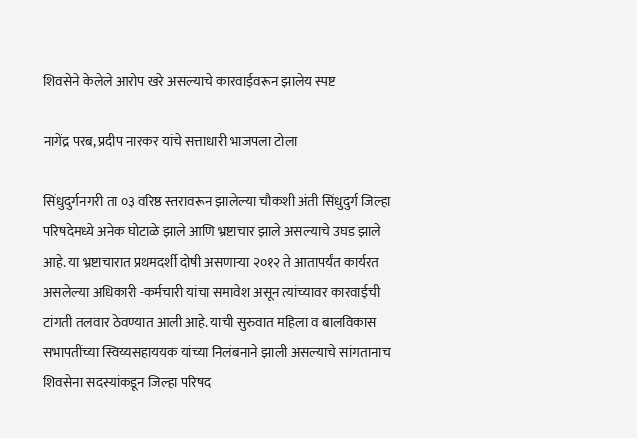शिवसेने केलेले आरोप खरे असल्याचे कारवाईवरून झालेय स्पष्ट

नागेंद्र परब, प्रदीप नारकर यांचे सत्ताधारी भाजपला टोला

सिंधुदुर्गनगरी ता ०३ वरिष्ठ स्तरावरून झालेल्या चौकशी अंती सिंधुदुर्ग जिल्हा परिषदेमध्ये अनेक घोटाळे झाले आणि भ्रष्टाचार झाले असल्याचे उघड झाले आहे. या भ्रष्टाचारात प्रथमदर्शी दोषी असणाऱ्या २०१२ ते आतापर्यंत कार्यरत असलेल्या अधिकारी -कर्मचारी यांचा समावेश असून त्यांच्यावर कारवाईची टांगती तलवार ठेवण्यात आली आहे. याची सुरुवात महिला व बालविकास सभापतींच्या स्विय्यसहाययक यांच्या निलंबनाने झाली असल्याचे सांगतानाच शिवसेना सदस्यांकडून जिल्हा परिषद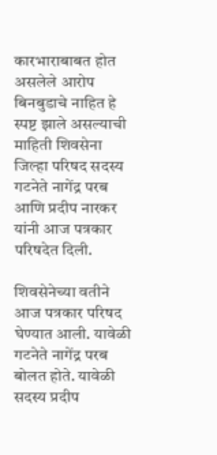कारभाराबाबत होत असलेले आरोप बिनबुडाचे नाहित हे स्पष्ट झाले असल्याची माहिती शिवसेना जिल्हा परिषद सदस्य गटनेते नागेंद्र परब आणि प्रदीप नारकर यांनी आज पत्रकार परिषदेत दिली.

शिवसेनेच्या वतीने आज पत्रकार परिषद घेण्यात आली. यावेळी गटनेते नागेंद्र परब बोलत होते. यावेळी सदस्य प्रदीप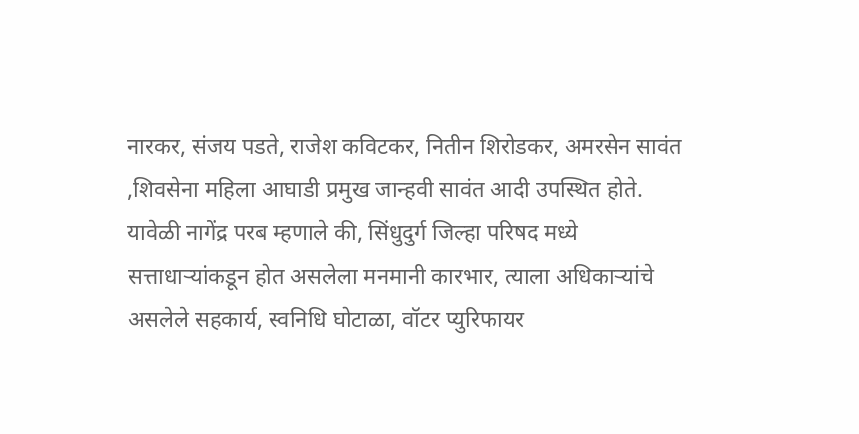नारकर, संजय पडते, राजेश कविटकर, नितीन शिरोडकर, अमरसेन सावंत ,शिवसेना महिला आघाडी प्रमुख जान्हवी सावंत आदी उपस्थित होते. यावेळी नागेंद्र परब म्हणाले की, सिंधुदुर्ग जिल्हा परिषद मध्ये सत्ताधाऱ्यांकडून होत असलेला मनमानी कारभार, त्याला अधिकाऱ्यांचे असलेले सहकार्य, स्वनिधि घोटाळा, वॉटर प्युरिफायर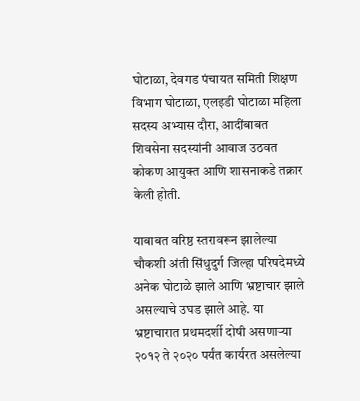घोटाळा, देवगड पंचायत समिती शिक्षण विभाग घोटाळा, एलइडी घोटाळा महिला सदस्य अभ्यास दौरा, आदींबाबत शिवसेना सदस्यांनी आवाज उठवत कोकण आयुक्त आणि शासनाकडे तक्रार केली होती.

याबाबत वरिष्ठ स्तरावरून झालेल्या चौकशी अंती सिंधुदुर्ग जिल्हा परिषदेमध्ये अनेक घोटाळे झाले आणि भ्रष्टाचार झाले असल्याचे उघड झाले आहे. या भ्रष्टाचारात प्रथमदर्शी दोषी असणाऱ्या २०१२ ते २०२० पर्यंत कार्यरत असलेल्या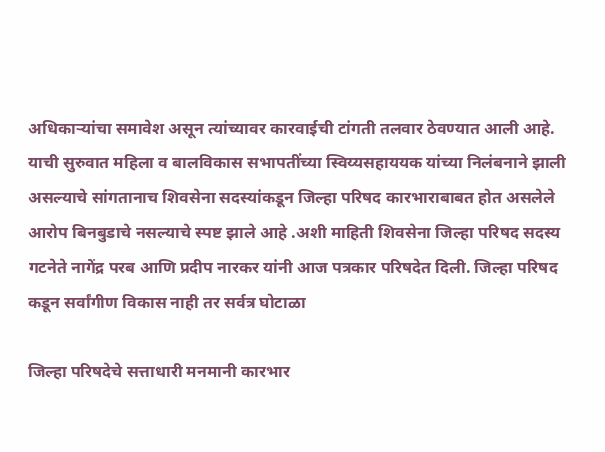अधिकाऱ्यांचा समावेश असून त्यांच्यावर कारवाईची टांगती तलवार ठेवण्यात आली आहे. याची सुरुवात महिला व बालविकास सभापतींच्या स्विय्यसहाययक यांच्या निलंबनाने झाली असल्याचे सांगतानाच शिवसेना सदस्यांकडून जिल्हा परिषद कारभाराबाबत होत असलेले आरोप बिनबुडाचे नसल्याचे स्पष्ट झाले आहे .अशी माहिती शिवसेना जिल्हा परिषद सदस्य गटनेते नागेंद्र परब आणि प्रदीप नारकर यांनी आज पत्रकार परिषदेत दिली. जिल्हा परिषद कडून सर्वांगीण विकास नाही तर सर्वत्र घोटाळा

जिल्हा परिषदेचे सत्ताधारी मनमानी कारभार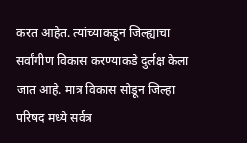करत आहेत. त्यांच्याकडून जिल्ह्याचा सर्वांगीण विकास करण्याकडे दुर्लक्ष केला जात आहे. मात्र विकास सोडून जिल्हा परिषद मध्ये सर्वत्र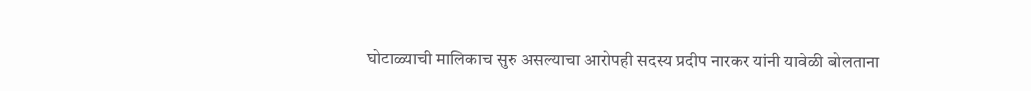घोटाळ्याची मालिकाच सुरु असल्याचा आरोपही सदस्य प्रदीप नारकर यांनी यावेळी बोलताना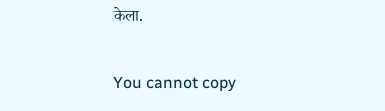केला.

You cannot copy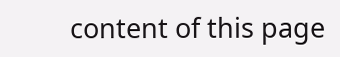content of this page